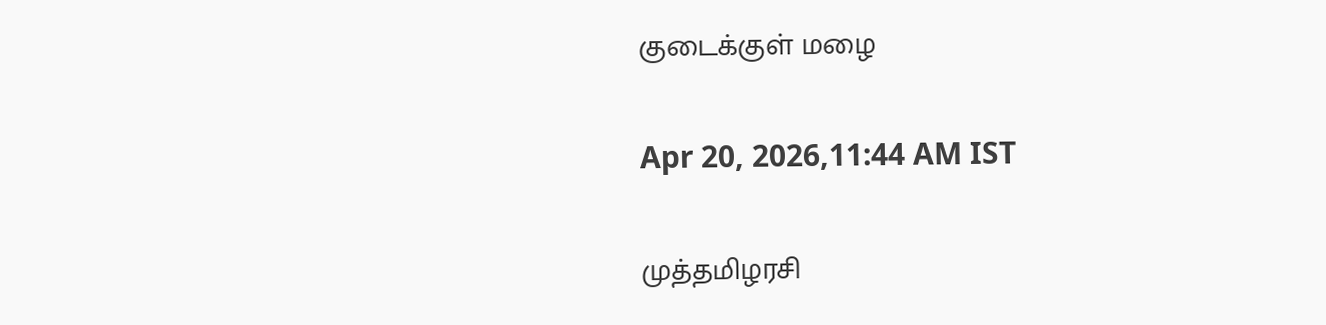குடைக்குள் மழை

Apr 20, 2026,11:44 AM IST

முத்தமிழரசி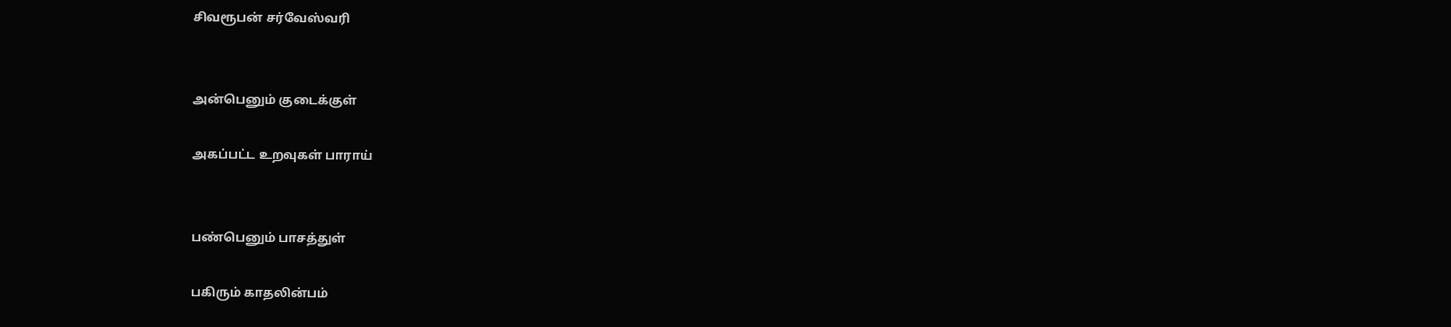சிவரூபன் சர்வேஸ்வரி


அன்பெனும் குடைக்குள்

அகப்பட்ட உறவுகள் பாராய்


பண்பெனும் பாசத்துள்

பகிரும் காதலின்பம்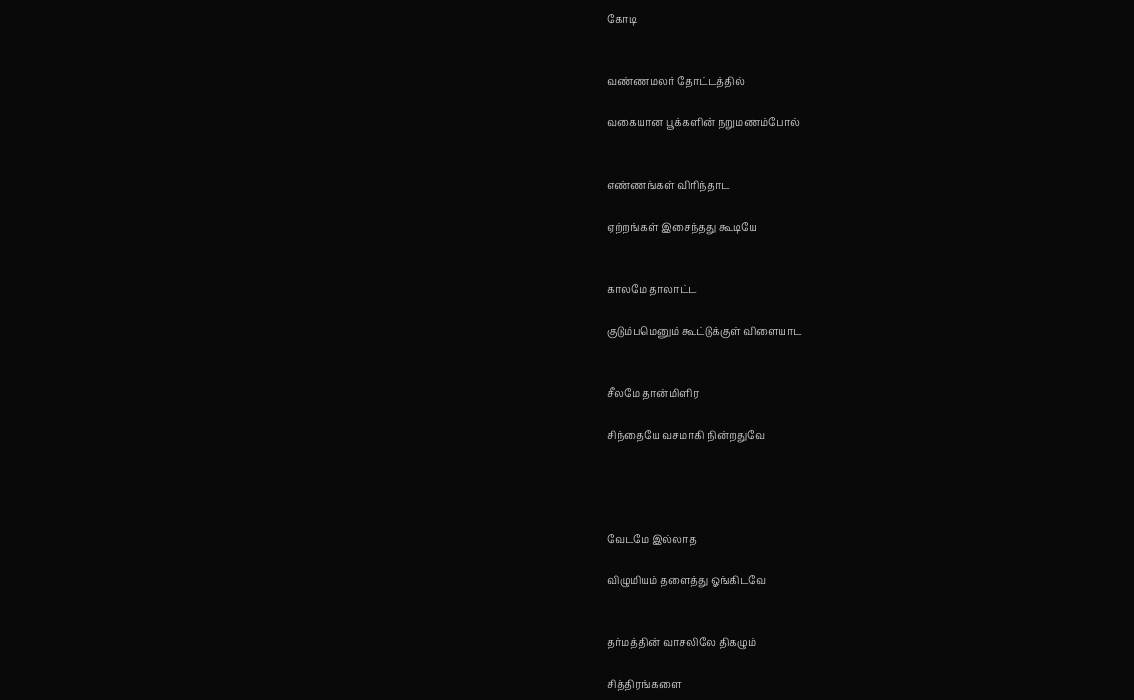கோடி


வண்ணமலர் தோட்டத்தில்

வகையான பூக்களின் நறுமணம்போல்


எண்ணங்கள் விரிந்தாட

ஏற்றங்கள் இசைந்தது கூடியே


காலமே தாலாட்ட

குடும்பமெனும் கூட்டுக்குள் விளையாட


சீலமே தான்மிளிர

சிந்தையே வசமாகி நின்றதுவே




வேடமே இல்லாத

விழுமியம் தளைத்து ஓங்கிடவே


தர்மத்தின் வாசலிலே திகழும்

சித்திரங்களை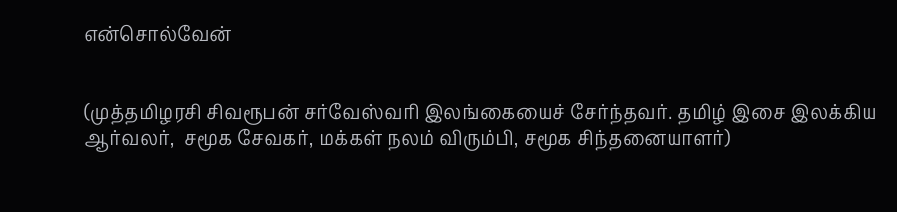என்சொல்வேன்


(முத்தமிழரசி சிவரூபன் சர்வேஸ்வரி இலங்கையைச் சேர்ந்தவர். தமிழ் இசை இலக்கிய ஆர்வலர்,  சமூக சேவகர், மக்கள் நலம் விரும்பி, சமூக சிந்தனையாளர்)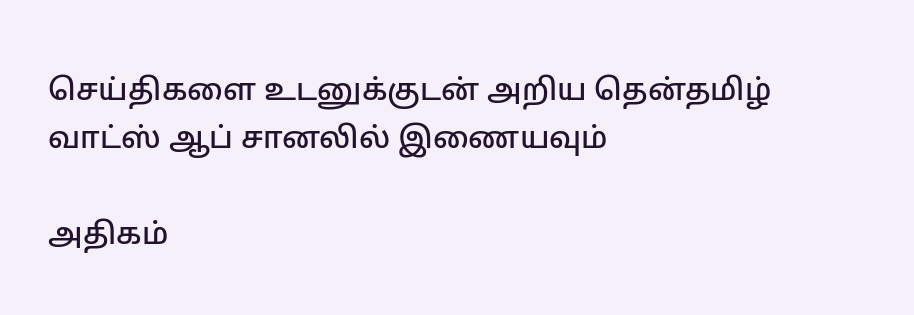செய்திகளை உடனுக்குடன் அறிய தென்தமிழ் வாட்ஸ் ஆப் சானலில் இணையவும்

அதிகம்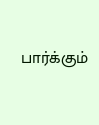பார்க்கும்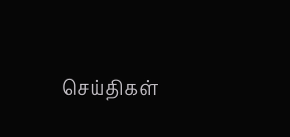செய்திகள்